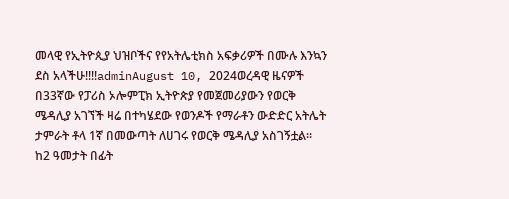መላዊ የኢትዮጲያ ህዝቦችና የየአትሌቲክስ አፍቃሪዎች በሙሉ እንኳን ደስ አላችሁ!!!!adminAugust 10, 2024ወረዳዊ ዜናዎች በ33ኛው የፓሪስ ኦሎምፒክ ኢትዮጵያ የመጀመሪያውን የወርቅ ሜዳሊያ አገኘች ዛሬ በተካሄደው የወንዶች የማራቶን ውድድር አትሌት ታምራት ቶላ 1ኛ በመውጣት ለሀገሩ የወርቅ ሜዳሊያ አስገኝቷል። ከ2 ዓመታት በፊት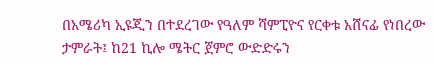በአሜሪካ ኢዩጂን በተደረገው የዓለም ሻምፒዮና የርቀቱ አሸናፊ የነበረው ታምራት፤ ከ21 ኪሎ ሜትር ጀምሮ ውድድሩን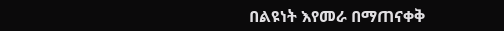በልዩነት እየመራ በማጠናቀቅ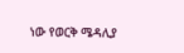ነው የወርቅ ሜዳሊያ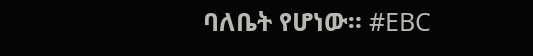ባለቤት የሆነው። #EBC